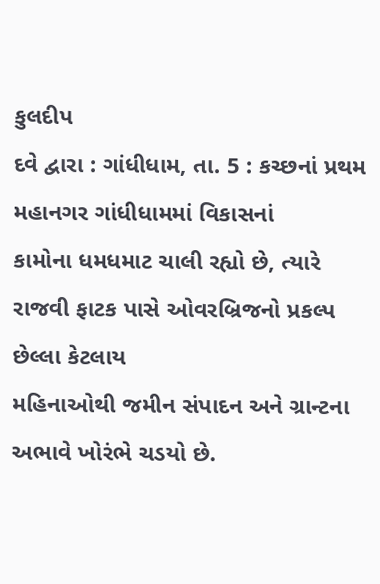કુલદીપ
દવે દ્વારા : ગાંધીધામ, તા. 5 : કચ્છનાં પ્રથમ મહાનગર ગાંધીધામમાં વિકાસનાં
કામોના ધમધમાટ ચાલી રહ્યો છે, ત્યારે રાજવી ફાટક પાસે ઓવરબ્રિજનો પ્રકલ્પ છેલ્લા કેટલાય
મહિનાઓથી જમીન સંપાદન અને ગ્રાન્ટના અભાવે ખોરંભે ચડયો છે.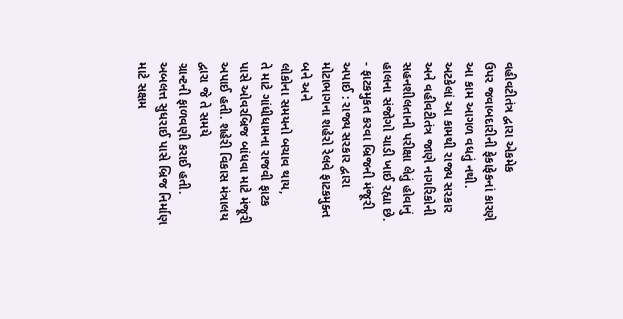વહીવટીતંત્ર દ્વારા એકમેક
ઉપર જવાબદારીની ફેકાફેકનાં કારણે આ કામ આગળ વધતું નથી. અટકેલાં આ કામથી રાજ્ય સરકાર
અને વહીવટીતંત્ર જાણે નાગરિકોની સહનશીલતાની પરીક્ષા લેતું હોવાનું હાલના સંજોગો ચાડી ખાઈ રહ્યા છે. - ફાટકમુકત કરવા બ્રિજની મંજૂરી અપાઈ : રાજ્ય સરકાર દ્વારા મોટાભાગના શહેરો રેલવે ફાટકમુક્ત બને અને
લોકોના સમયનો બચાવ થાય,
તે માટે ગાંધીધામના રાજવી ફાટક
પાસે ઓવરબ્રિજ બાંધવા માટે મંજૂરી અપાઈ હતી. શહેરી વિકાસ મંત્રાલય દ્વારા જે તે સમયે
ગ્રાન્ટની ફાળવણી કરાઈ હતી. અબલત્ત સુધરાઈ પાસે બ્રિજ નિર્માણ માટે સક્ષમ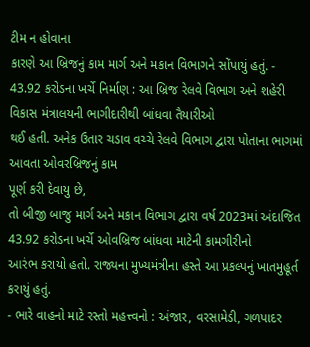ટીમ ન હોવાના
કારણે આ બ્રિજનું કામ માર્ગ અને મકાન વિભાગને સોંપાયું હતું. - 43.92 કરોડના ખર્ચે નિર્માણ : આ બ્રિજ રેલવે વિભાગ અને શહેરી વિકાસ મંત્રાલયની ભાગીદારીથી બાંધવા તૈયારીઓ
થઈ હતી. અનેક ઉતાર ચડાવ વચ્ચે રેલવે વિભાગ દ્વારા પોતાના ભાગમાં આવતા ઓવરબ્રિજનું કામ
પૂર્ણ કરી દેવાયુ છે,
તો બીજી બાજુ માર્ગ અને મકાન વિભાગ દ્વારા વર્ષ 2023માં અંદાજિત 43.92 કરોડના ખર્ચે ઓવબ્રિજ બાંધવા માટેની કામગીરીનો
આરંભ કરાયો હતો. રાજ્યના મુખ્યમંત્રીના હસ્તે આ પ્રકલ્પનું ખાતમુહૂર્ત કરાયું હતું.
- ભારે વાહનો માટે રસ્તો મહત્ત્વનો : અંજાર, વરસામેડી, ગળપાદર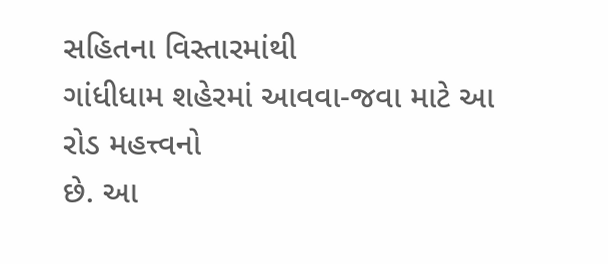સહિતના વિસ્તારમાંથી
ગાંધીધામ શહેરમાં આવવા-જવા માટે આ રોડ મહત્ત્વનો
છે. આ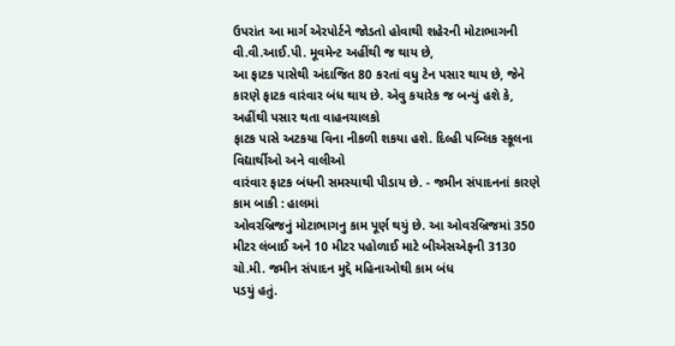ઉપરાંત આ માર્ગ એરપોર્ટને જોડતો હોવાથી શહેરની મોટાભાગની
વી.વી.આઈ.પી. મૂવમેન્ટ અહીંથી જ થાય છે,
આ ફાટક પાસેથી અંદાજિત 80 કરતાં વધુ ટેન પસાર થાય છે, જેને કારણે ફાટક વારંવાર બંધ થાય છે. એવુ કયારેક જ બન્યું હશે કે, અહીંથી પસાર થતા વાહનચાલકો
ફાટક પાસે અટકયા વિના નીકળી શકયા હશે. દિલ્હી પબ્લિક સ્કૂલના વિદ્યાર્થીઓ અને વાલીઓ
વારંવાર ફાટક બંધની સમસ્યાથી પીડાય છે. - જમીન સંપાદનનાં કારણે કામ બાકી : હાલમાં
ઓવરબ્રિજનું મોટાભાગનુ કામ પૂર્ણ થયું છે. આ ઓવરબ્રિજમાં 350 મીટર લંબાઈ અને 10 મીટર પહોળાઈ માટે બીએસએફની 3130 ચો.મી. જમીન સંપાદન મુદ્દે મહિનાઓથી કામ બંધ
પડયું હતું.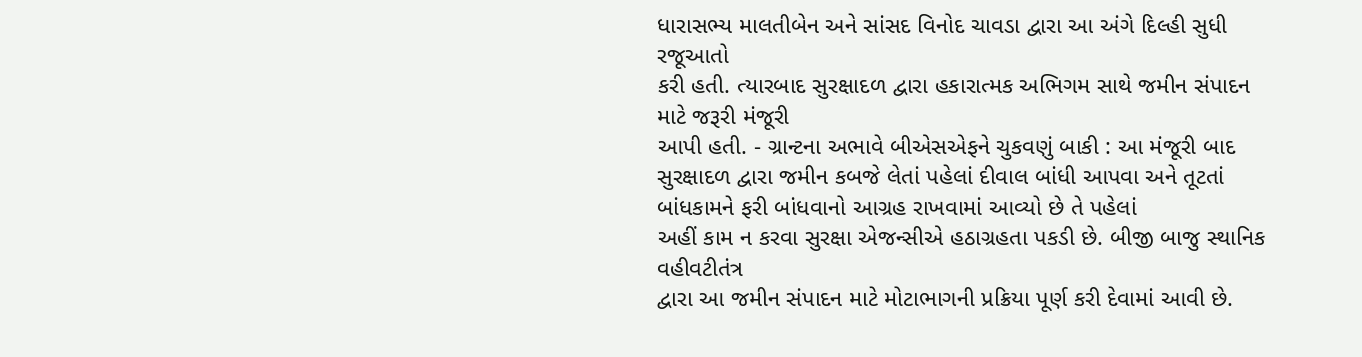ધારાસભ્ય માલતીબેન અને સાંસદ વિનોદ ચાવડા દ્વારા આ અંગે દિલ્હી સુધી રજૂઆતો
કરી હતી. ત્યારબાદ સુરક્ષાદળ દ્વારા હકારાત્મક અભિગમ સાથે જમીન સંપાદન માટે જરૂરી મંજૂરી
આપી હતી. - ગ્રાન્ટના અભાવે બીએસએફને ચુકવણું બાકી : આ મંજૂરી બાદ સુરક્ષાદળ દ્વારા જમીન કબજે લેતાં પહેલાં દીવાલ બાંધી આપવા અને તૂટતાં બાંધકામને ફરી બાંધવાનો આગ્રહ રાખવામાં આવ્યો છે તે પહેલાં
અહીં કામ ન કરવા સુરક્ષા એજન્સીએ હઠાગ્રહતા પકડી છે. બીજી બાજુ સ્થાનિક વહીવટીતંત્ર
દ્વારા આ જમીન સંપાદન માટે મોટાભાગની પ્રક્રિયા પૂર્ણ કરી દેવામાં આવી છે.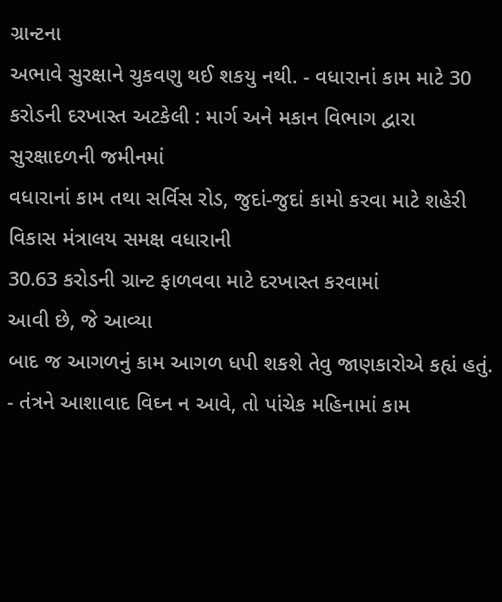ગ્રાન્ટના
અભાવે સુરક્ષાને ચુકવણુ થઈ શકયુ નથી. - વધારાનાં કામ માટે 30 કરોડની દરખાસ્ત અટકેલી : માર્ગ અને મકાન વિભાગ દ્વારા સુરક્ષાદળની જમીનમાં
વધારાનાં કામ તથા સર્વિસ રોડ, જુદાં-જુદાં કામો કરવા માટે શહેરી વિકાસ મંત્રાલય સમક્ષ વધારાની
30.63 કરોડની ગ્રાન્ટ ફાળવવા માટે દરખાસ્ત કરવામાં
આવી છે, જે આવ્યા
બાદ જ આગળનું કામ આગળ ધપી શકશે તેવુ જાણકારોએ કહ્યં હતું. - તંત્રને આશાવાદ વિઘ્ન ન આવે, તો પાંચેક મહિનામાં કામ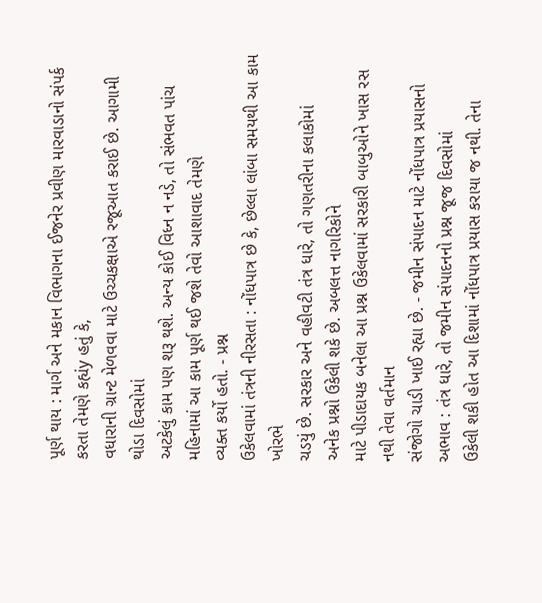પૂર્ણ થાય : માર્ગ અને મકાન વિભાગના ઈજનેર પ્રવીણ મારવાડાનો સંપર્ક કરતા તેમણે કહ્યંy હતું કે,
વધારાની ગ્રાન્ટ મેળવવા માટે ઉચ્ચકક્ષાએ રજૂઆત કરાઈ છે. આગામી થોડા દિવસોમાં
અટકેલું કામ પણ શરૂ થશે. અન્ય કોઈ વિધ્ન ન નડે, તો સંભવત પાંચ
મહિનામાં આ કામ પૂર્ણ થઈ જશે તેવો આશાવાદ તેમણે
વ્યક્ત કર્યો હતો. - પ્રશ્ન
ઉકેલવામાં તંત્રની નીરસતા : નોંધપાત્ર છે કે, છેલ્લા લાંબા સમયથી આ કામ ખોરભે
ચડયું છે. સરકાર અને વહીવટી તંત્ર ધારે, તો ગણતરીના કલાકોમાં
અનેક પ્રશ્નો ઉકેલી શકે છે. અબલત્ત નાગરિકોને
માટે પીડાદાયક બનેલા આ પ્રશ્ન ઉકેલવામાં સરકારી બાબુઓને ખાસ રસ નથી તેવા વર્તમાન
સંજોગો ચાડી ખાઈ રહ્યા છે. - જમીન સંપાદન માટે નોંધપાત્ર પ્રયાસનો અભાવ : તંત્ર ધારે, તો જમીન સંપાદનનો પ્રશ્ન જૂજ દિવસોમાં
ઉકેલી શકી હોત આ દિશામાં નોંધપાત્ર પ્રયાસ કરાયા જ નથી. તેના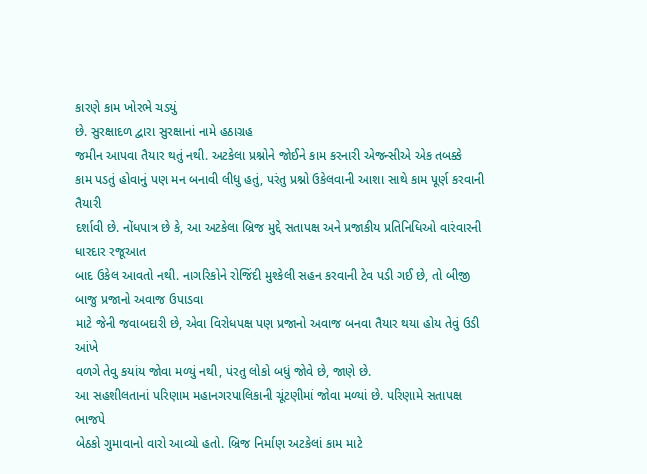કારણે કામ ખોરભે ચડયું
છે. સુરક્ષાદળ દ્વારા સુરક્ષાનાં નામે હઠાગ્રહ
જમીન આપવા તૈયાર થતું નથી. અટકેલા પ્રશ્નોને જોઈને કામ કરનારી એજન્સીએ એક તબક્કે
કામ પડતું હોવાનું પણ મન બનાવી લીધુ હતું, પરંતુ પ્રશ્નો ઉકેલવાની આશા સાથે કામ પૂર્ણ કરવાની તૈયારી
દર્શાવી છે. નોંધપાત્ર છે કે, આ અટકેલા બ્રિજ મુદ્દે સતાપક્ષ અને પ્રજાકીય પ્રતિનિધિઓ વારંવારની ધારદાર રજૂઆત
બાદ ઉકેલ આવતો નથી. નાગરિકોને રોજિંદી મુશ્કેલી સહન કરવાની ટેવ પડી ગઈ છે, તો બીજી બાજુ પ્રજાનો અવાજ ઉપાડવા
માટે જેની જવાબદારી છે, એવા વિરોધપક્ષ પણ પ્રજાનો અવાજ બનવા તૈયાર થયા હોય તેવું ઉડી આંખે
વળગે તેવુ કયાંય જોવા મળ્યું નથી, પંરતુ લોકો બધું જોવે છે, જાણે છે.
આ સહશીલતાનાં પરિણામ મહાનગરપાલિકાની ચૂંટણીમાં જોવા મળ્યાં છે. પરિણામે સતાપક્ષ ભાજપે
બેઠકો ગુમાવાનો વારો આવ્યો હતો. બ્રિજ નિર્માણ અટકેલાં કામ માટે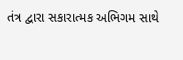તંત્ર દ્વારા સકારાત્મક અભિગમ સાથે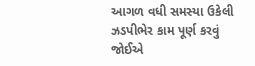આગળ વધી સમસ્યા ઉકેલી ઝડપીભેર કામ પૂર્ણ કરવું
જોઈએ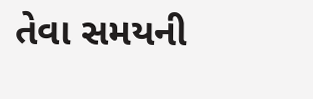તેવા સમયની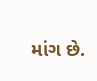માંગ છે.